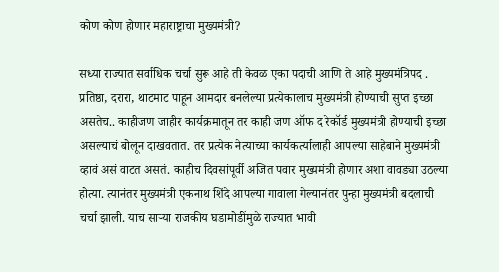कोण कोण होणार महाराष्ट्राचा मुख्यमंत्री?

सध्या राज्यात सर्वाधिक चर्चा सुरू आहे ती केवळ एका पदाची आणि ते आहे मुख्यमंत्रिपद . प्रतिष्ठा, दरारा, थाटमाट पाहून आमदार बनलेल्या प्रत्येकालाच मुख्यमंत्री होण्याची सुप्त इच्छा असतेच.. काहीजण जाहीर कार्यक्रमातून तर काही जण ऑफ द रेकॉर्ड मुख्यमंत्री होण्याची इच्छा असल्याचं बोलून दाखवतात. तर प्रत्येक नेत्याच्या कार्यकर्त्यालाही आपल्या साहेबाने मुख्यमंत्री व्हावं असं वाटत असतं. काहीच दिवसांपूर्वी अजित पवार मुख्यमंत्री होणार अशा वावड्या उठल्या होत्या. त्यानंतर मुख्यमंत्री एकनाथ शिंदे आपल्या गावाला गेल्यानंतर पुन्हा मुख्यमंत्री बदलाची चर्चा झाली. याच साऱ्या राजकीय घडामोडींमुळे राज्यात भावी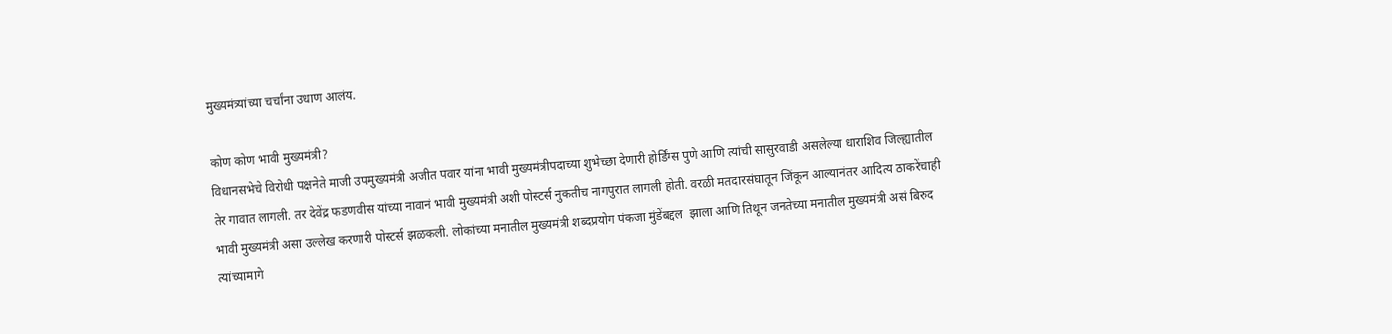मुख्यमंत्र्यांच्या चर्चांना उधाण आलंय.

कोण कोण भावी मुख्यमंत्री?
विधानसभेचे विरोधी पक्षनेते माजी उपमुख्यमंत्री अजीत पवार यांना भावी मुख्यमंत्रीपदाच्या शुभेच्छा देणारी होर्डिंग्स पुणे आणि त्यांची सासुरवाडी असलेल्या धाराशिव जिल्ह्यातील तेर गावात लागली. तर देवेंद्र फडणवीस यांच्या नावानं भावी मुख्यमंत्री अशी पोस्टर्स नुकतीच नागपुरात लागली होती. वरळी मतदारसंघातून जिंकून आल्यानंतर आदित्य ठाकरेंचाही भावी मुख्यमंत्री असा उल्लेख करणारी पोस्टर्स झळकली. लोकांच्या मनातील मुख्यमंत्री शब्दप्रयोग पंकजा मुंडेंबद्दल  झाला आणि तिथून जनतेच्या मनातील मुख्यमंत्री असं बिरुद त्यांच्यामागे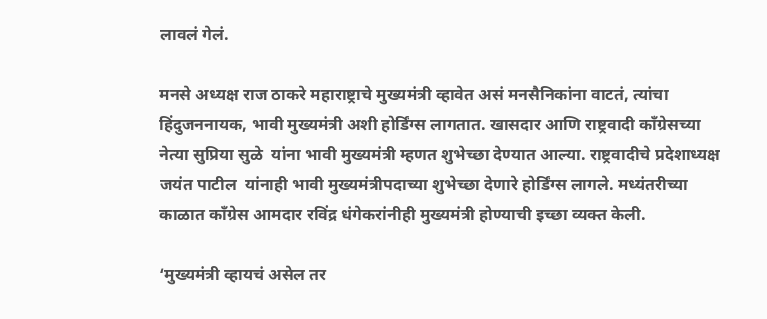लावलं गेलं.

मनसे अध्यक्ष राज ठाकरे महाराष्ट्राचे मुख्यमंत्री व्हावेत असं मनसैनिकांना वाटतं, त्यांचा हिंदुजननायक, भावी मुख्यमंत्री अशी होर्डिंग्स लागतात. खासदार आणि राष्ट्रवादी काँग्रेसच्या नेत्या सुप्रिया सुळे  यांना भावी मुख्यमंत्री म्हणत शुभेच्छा देण्यात आल्या. राष्ट्रवादीचे प्रदेशाध्यक्ष जयंत पाटील  यांनाही भावी मुख्यमंत्रीपदाच्या शुभेच्छा देणारे होर्डिंग्स लागले. मध्यंतरीच्या काळात काँग्रेस आमदार रविंद्र धंगेकरांनीही मुख्यमंत्री होण्याची इच्छा व्यक्त केली.

‘मुख्यमंत्री व्हायचं असेल तर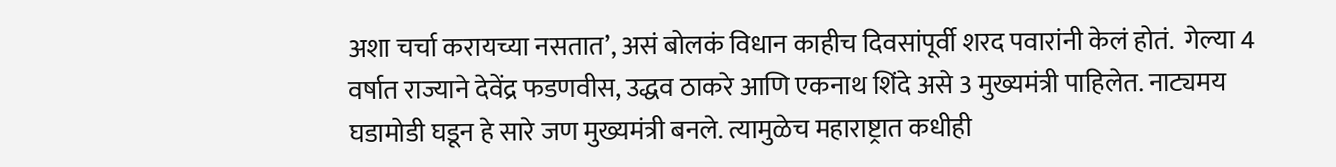अशा चर्चा करायच्या नसतात’, असं बोलकं विधान काहीच दिवसांपूर्वी शरद पवारांनी केलं होतं.  गेल्या 4 वर्षात राज्याने देवेंद्र फडणवीस, उद्धव ठाकरे आणि एकनाथ शिंदे असे 3 मुख्यमंत्री पाहिलेत. नाट्यमय घडामोडी घडून हे सारे जण मुख्यमंत्री बनले. त्यामुळेच महाराष्ट्रात कधीही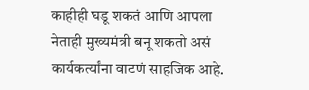काहीही घडू शकतं आणि आपला नेताही मुख्यमंत्री बनू शकतो असं कार्यकर्त्यांना वाटणं साहजिक आहे.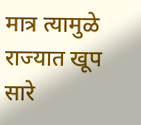मात्र त्यामुळे राज्यात खूप सारे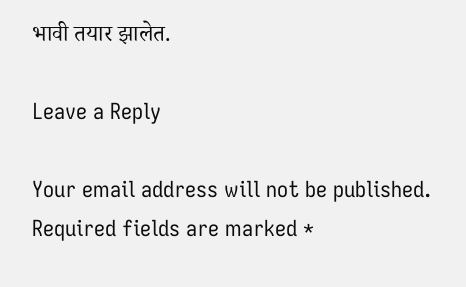भावी तयार झालेत.

Leave a Reply

Your email address will not be published. Required fields are marked *